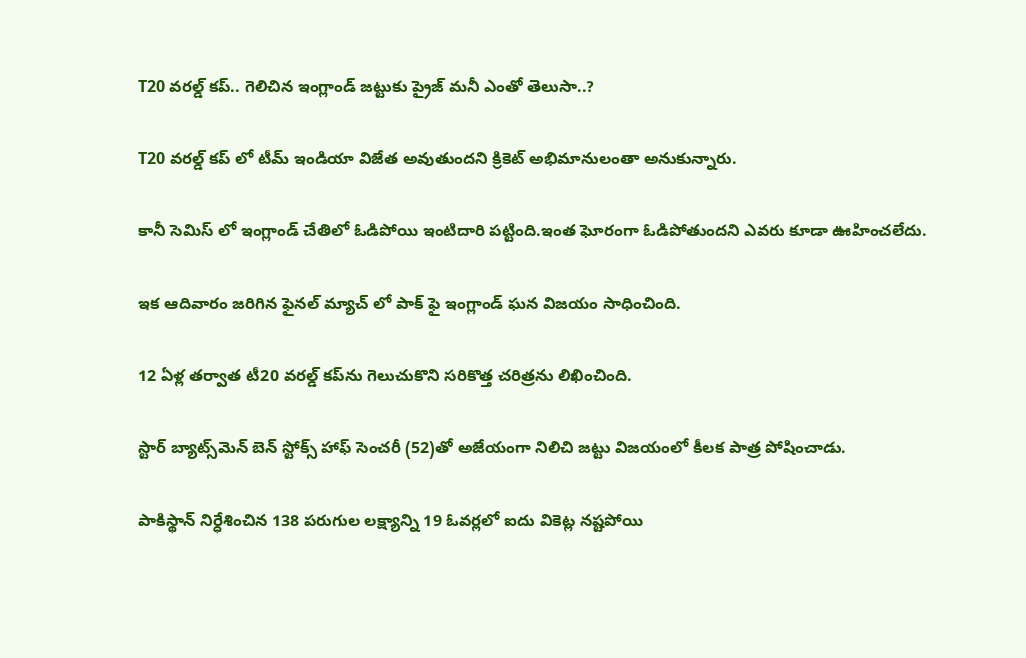T20 వరల్డ్ కప్.. గెలిచిన ఇంగ్లాండ్ జట్టుకు ప్రైజ్ మనీ ఎంతో తెలుసా..?

T20 వరల్డ్ కప్ లో టీమ్ ఇండియా విజేత అవుతుందని క్రికెట్ అభిమానులంతా అనుకున్నారు.

కానీ సెమిస్ లో ఇంగ్లాండ్ చేతిలో ఓడిపోయి ఇంటిదారి పట్టింది.ఇంత ఘోరంగా ఓడిపోతుందని ఎవరు కూడా ఊహించలేదు.

ఇక ఆదివారం జరిగిన ఫైనల్ మ్యాచ్ లో పాక్ ఫై ఇంగ్లాండ్ ఘన విజయం సాధించింది.

12 ఏళ్ల తర్వాత టీ20 వరల్డ్‌ కప్‌ను గెలుచుకొని సరికొత్త చరిత్రను లిఖించింది.

స్టార్‌ బ్యాట్స్‌మెన్‌ బెన్‌ స్టోక్స్‌ హాఫ్‌ సెంచరీ (52)తో అజేయంగా నిలిచి జట్టు విజయంలో కీలక పాత్ర పోషించాడు.

పాకిస్థాన్‌ నిర్ధేశించిన 138 పరుగుల లక్ష్యాన్ని 19 ఓవర్లలో ఐదు వికెట్ల నష్టపోయి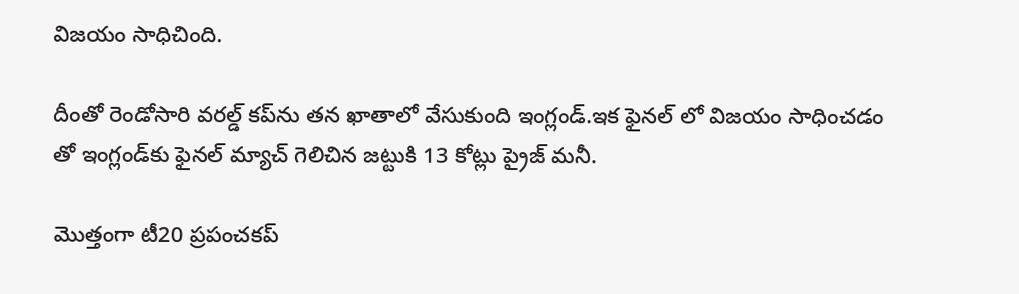విజయం సాధిచింది.

దీంతో రెండోసారి వరల్డ్‌ కప్‌ను తన ఖాతాలో వేసుకుంది ఇంగ్లండ్‌.ఇక ఫైనల్ లో విజయం సాధించడం తో ఇంగ్లండ్‌కు ఫైనల్ మ్యాచ్ గెలిచిన జట్టుకి 13 కోట్లు ప్రైజ్ మనీ.

మొత్తంగా టీ20 ప్రపంచకప్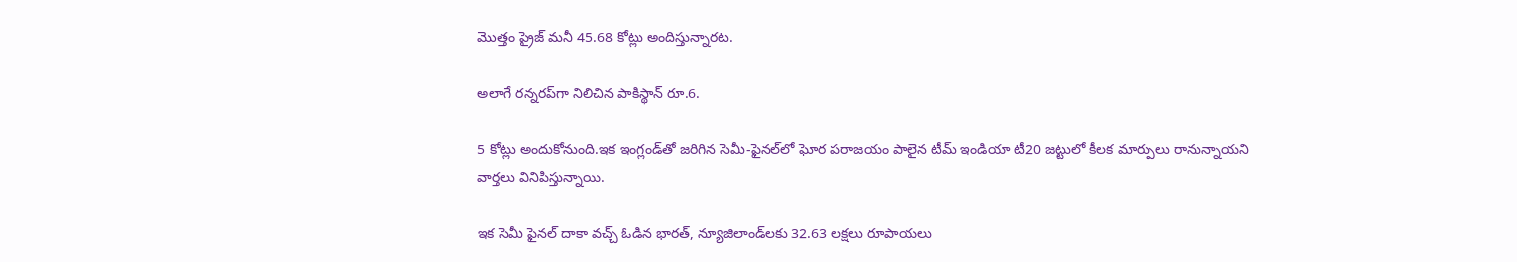మొత్తం ప్రైజ్ మనీ 45.68 కోట్లు అందిస్తున్నారట.

అలాగే రన్నరప్‌గా నిలిచిన పాకిస్థాన్‌ రూ.6.

5 కోట్లు అందుకోనుంది.ఇక ఇంగ్లండ్‌తో జరిగిన సెమీ-ఫైనల్‌లో ఘోర పరాజయం పాలైన టీమ్ ఇండియా టీ20 జట్టులో కీలక మార్పులు రానున్నాయని వార్తలు వినిపిస్తున్నాయి.

ఇక సెమీ ఫైనల్ దాకా వచ్చ్ ఓడిన భారత్, న్యూజిలాండ్‌లకు 32.63 లక్షలు రూపాయలు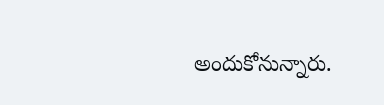అందుకోనున్నారు.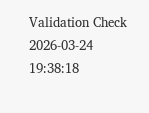Validation Check 2026-03-24 19:38:18